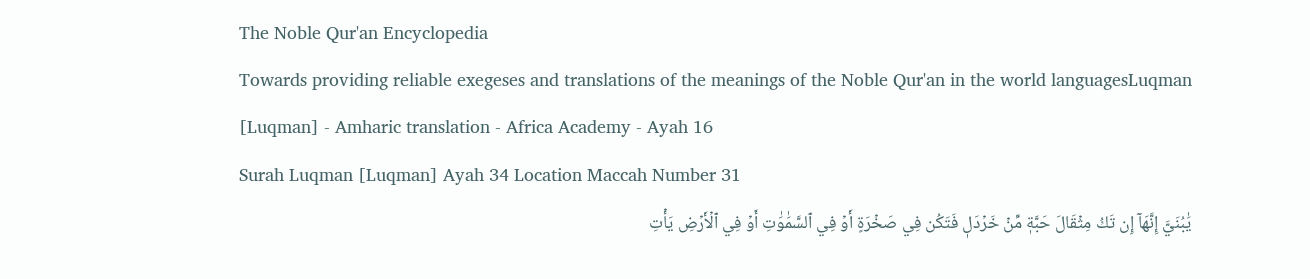The Noble Qur'an Encyclopedia
Towards providing reliable exegeses and translations of the meanings of the Noble Qur'an in the world languagesLuqman [Luqman] - Amharic translation - Africa Academy - Ayah 16
Surah Luqman [Luqman] Ayah 34 Location Maccah Number 31
يَٰبُنَيَّ إِنَّهَآ إِن تَكُ مِثۡقَالَ حَبَّةٖ مِّنۡ خَرۡدَلٖ فَتَكُن فِي صَخۡرَةٍ أَوۡ فِي ٱلسَّمَٰوَٰتِ أَوۡ فِي ٱلۡأَرۡضِ يَأۡتِ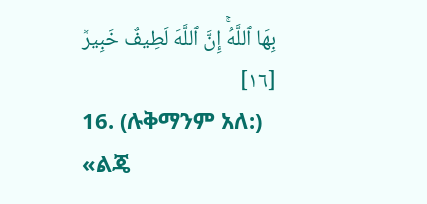بِهَا ٱللَّهُۚ إِنَّ ٱللَّهَ لَطِيفٌ خَبِيرٞ [١٦]
16. (ሉቅማንም አለ:) «ልጄ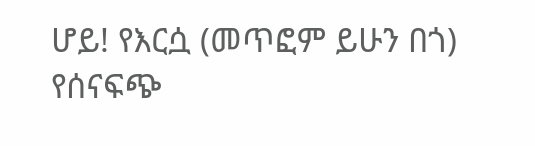ሆይ! የእርሷ (መጥፎም ይሁን በጎ) የሰናፍጭ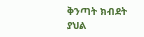ቅንጣት ክብደት ያህል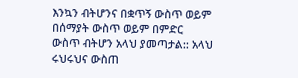እንኳን ብትሆንና በቋጥኝ ውስጥ ወይም በሰማያት ውስጥ ወይም በምድር ውስጥ ብትሆን አላህ ያመጣታል:: አላህ ሩህሩህና ውስጠ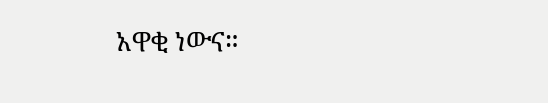አዋቂ ነውና።